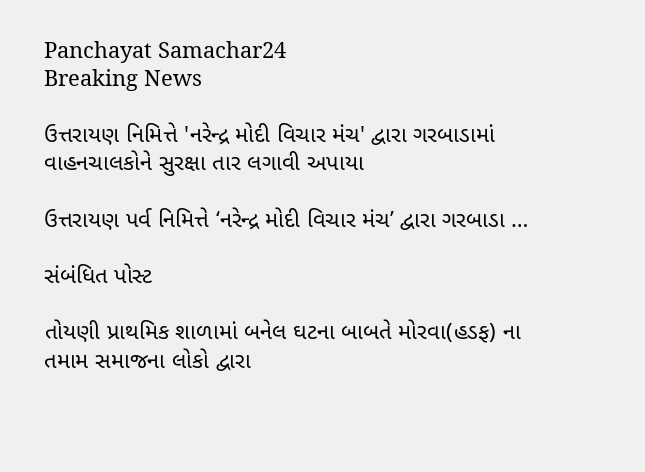Panchayat Samachar24
Breaking News

ઉત્તરાયણ નિમિત્તે 'નરેન્દ્ર મોદી વિચાર મંચ' દ્વારા ગરબાડામાં વાહનચાલકોને સુરક્ષા તાર લગાવી અપાયા

ઉત્તરાયણ પર્વ નિમિત્તે ‘નરેન્દ્ર મોદી વિચાર મંચ’ દ્વારા ગરબાડા …

સંબંધિત પોસ્ટ

તોયણી પ્રાથમિક શાળામાં બનેલ ઘટના બાબતે મોરવા(હડફ) ના તમામ સમાજના લોકો દ્વારા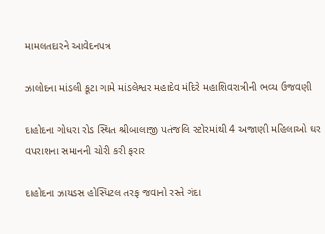મામલતદારને આવેદનપત્ર

ઝાલોદના માંડલી કૂટા ગામે માંડલેશ્વર મહાદેવ મંદિરે મહાશિવરાત્રીની ભવ્ય ઉજવણી

દાહોદના ગોધરા રોડ સ્થિત શ્રીબાલાજી પતંજલિ સ્ટોરમાંથી 4 અજાણી મહિલાઓ ઘર વપરાશના સમાનની ચોરી કરી ફરાર

દાહોદના ઝાયડસ હોસ્પિટલ તરફ જવાનો રસ્તે ગંદા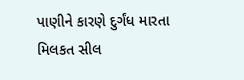પાણીને કારણે દુર્ગંધ મારતા મિલકત સીલ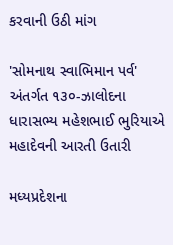કરવાની ઉઠી માંગ

'સોમનાથ સ્વાભિમાન પર્વ' અંતર્ગત ૧૩૦-ઝાલોદના ધારાસભ્ય મહેશભાઈ ભુરિયાએ મહાદેવની આરતી ઉતારી

મધ્યપ્રદેશના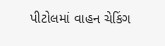પીટોલમાં વાહન ચેકિંગ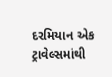દરમિયાન એક ટ્રાવેલ્સમાંથી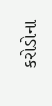કરોડોના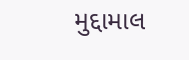મુદ્દામાલ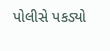પોલીસે પકડ્યો